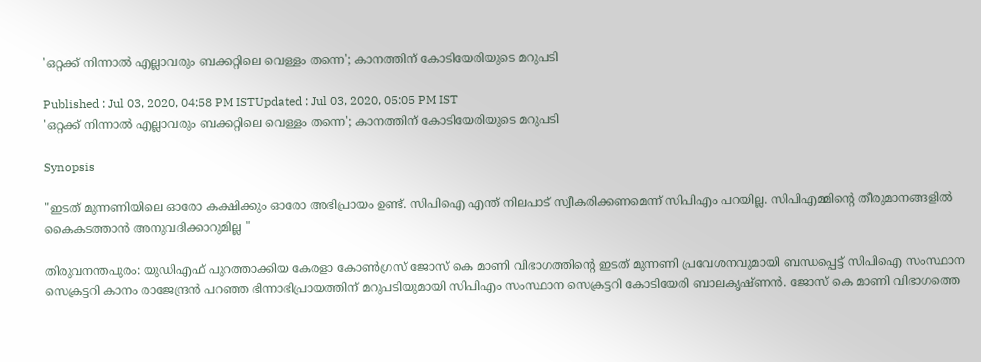'ഒറ്റക്ക് നിന്നാൽ എല്ലാവരും ബക്കറ്റിലെ വെള്ളം തന്നെ'; കാനത്തിന് കോടിയേരിയുടെ മറുപടി

Published : Jul 03, 2020, 04:58 PM ISTUpdated : Jul 03, 2020, 05:05 PM IST
'ഒറ്റക്ക് നിന്നാൽ എല്ലാവരും ബക്കറ്റിലെ വെള്ളം തന്നെ'; കാനത്തിന് കോടിയേരിയുടെ മറുപടി

Synopsis

"ഇടത് മുന്നണിയിലെ ഓരോ കക്ഷിക്കും ഓരോ അഭിപ്രായം ഉണ്ട്. സിപിഐ എന്ത് നിലപാട് സ്വീകരിക്കണമെന്ന് സിപിഎം പറയില്ല. സിപിഎമ്മിന്‍റെ തീരുമാനങ്ങളിൽ കൈകടത്താൻ അനുവദിക്കാറുമില്ല "

തിരുവനന്തപുരം: യുഡിഎഫ് പുറത്താക്കിയ കേരളാ കോൺഗ്രസ് ജോസ് കെ മാണി വിഭാഗത്തിന്‍റെ ഇടത് മുന്നണി പ്രവേശനവുമായി ബന്ധപ്പെട്ട് സിപിഐ സംസ്ഥാന സെക്രട്ടറി കാനം രാജേന്ദ്രൻ പറഞ്ഞ ഭിന്നാഭിപ്രായത്തിന് മറുപടിയുമായി സിപിഎം സംസ്ഥാന സെക്രട്ടറി കോടിയേരി ബാലകൃഷ്ണൻ. ജോസ് കെ മാണി വിഭാഗത്തെ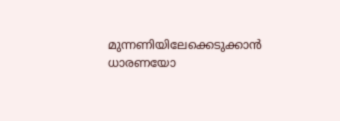മുന്നണിയിലേക്കെടുക്കാൻ ധാരണയോ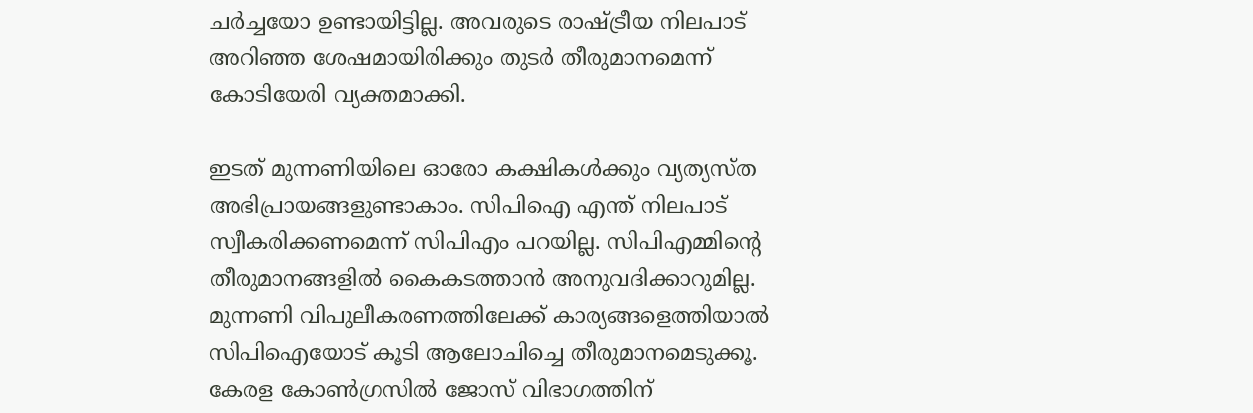ചര്‍ച്ചയോ ഉണ്ടായിട്ടില്ല. അവരുടെ രാഷ്ട്രീയ നിലപാട് അറിഞ്ഞ ശേഷമായിരിക്കും തുടര്‍ തീരുമാനമെന്ന് കോടിയേരി വ്യക്തമാക്കി.

ഇടത് മുന്നണിയിലെ ഓരോ കക്ഷികൾക്കും വ്യത്യസ്ത അഭിപ്രായങ്ങളുണ്ടാകാം. സിപിഐ എന്ത് നിലപാട് സ്വീകരിക്കണമെന്ന് സിപിഎം പറയില്ല. സിപിഎമ്മിന്‍റെ തീരുമാനങ്ങളിൽ കൈകടത്താൻ അനുവദിക്കാറുമില്ല. മുന്നണി വിപുലീകരണത്തിലേക്ക് കാര്യങ്ങളെത്തിയാൽ സിപിഐയോട് കൂടി ആലോചിച്ചെ തീരുമാനമെടുക്കൂ. കേരള കോൺഗ്രസിൽ ജോസ് വിഭാഗത്തിന്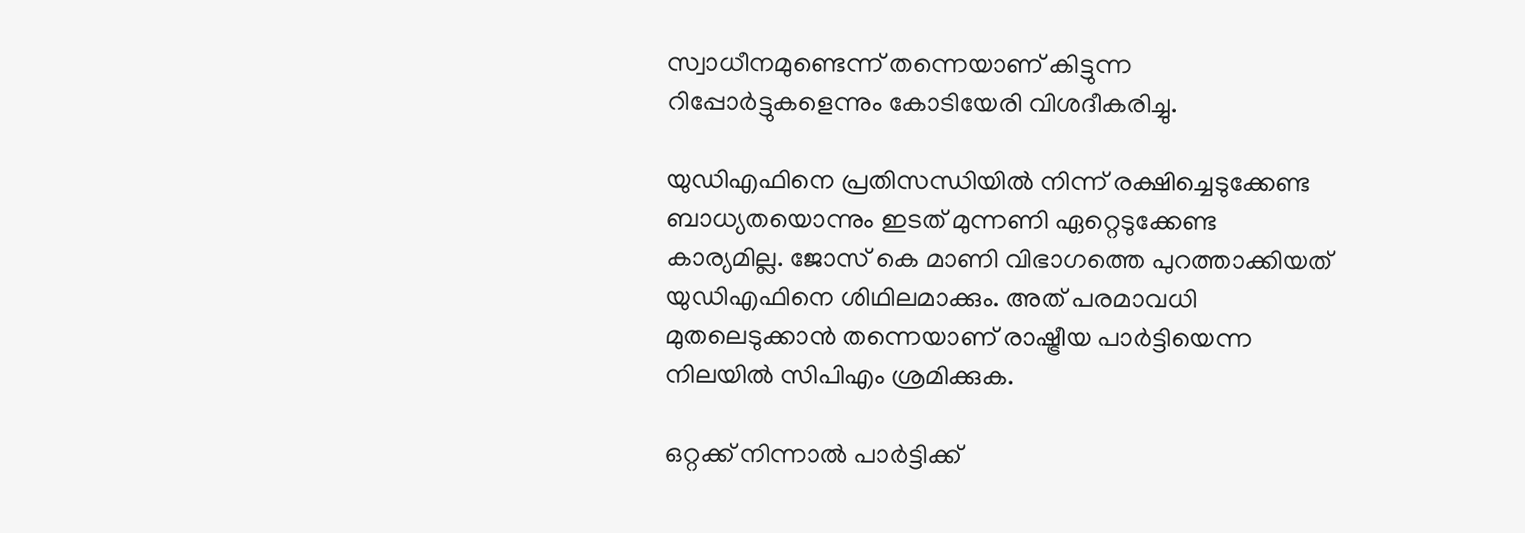സ്വാധീനമുണ്ടെന്ന് തന്നെയാണ് കിട്ടുന്ന റിപ്പോര്‍ട്ടുകളെന്നും കോടിയേരി വിശദീകരിച്ചു.

യുഡിഎഫിനെ പ്രതിസന്ധിയിൽ നിന്ന് രക്ഷിച്ചെടുക്കേണ്ട ബാധ്യതയൊന്നും ഇടത് മുന്നണി ഏറ്റെടുക്കേണ്ട കാര്യമില്ല. ജോസ് കെ മാണി വിഭാഗത്തെ പുറത്താക്കിയത് യുഡിഎഫിനെ ശിഥിലമാക്കും. അത് പരമാവധി മുതലെടുക്കാൻ തന്നെയാണ് രാഷ്ട്രീയ പാര്‍ട്ടിയെന്ന നിലയിൽ സിപിഎം ശ്രമിക്കുക.

ഒറ്റക്ക് നിന്നാൽ പാര്‍ട്ടിക്ക്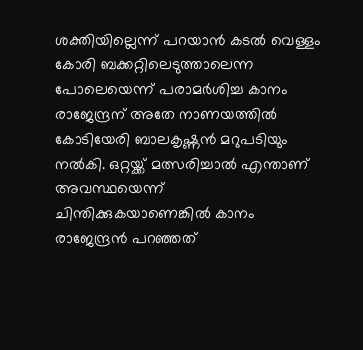ശക്തിയില്ലെന്ന് പറയാൻ കടൽ വെള്ളം കോരി ബക്കറ്റിലെടുത്താലെന്ന പോലെയെന്ന് പരാമര്‍ശിച്ച കാനം രാജേന്ദ്രന് അതേ നാണയത്തിൽ കോടിയേരി ബാലകൃഷ്ണൻ മറുപടിയും നൽകി. ഒറ്റയ്ക്ക് മത്സരിച്ചാൽ എന്താണ് അവസ്ഥയെന്ന് ചിന്തിക്കുകയാണെങ്കിൽ കാനം രാജേന്ദ്രൻ പറഞ്ഞത്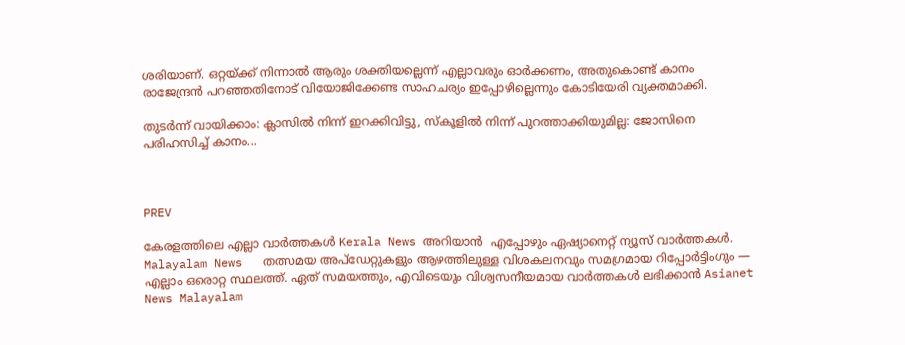ശരിയാണ്. ഒറ്റയ്ക്ക് നിന്നാൽ ആരും ശക്തിയല്ലെന്ന് എല്ലാവരും ഓര്‍ക്കണം, അതുകൊണ്ട് കാനം രാജേന്ദ്രന്‍ പറഞ്ഞതിനോട് വിയോജിക്കേണ്ട സാഹചര്യം ഇപ്പോഴില്ലെന്നും കോടിയേരി വ്യക്തമാക്കി.

തുടര്‍ന്ന് വായിക്കാം: ക്ലാസിൽ നിന്ന് ഇറക്കിവിട്ടു, സ്കൂളിൽ നിന്ന് പുറത്താക്കിയുമില്ല: ജോസിനെ പരിഹസിച്ച് കാനം...



PREV

കേരളത്തിലെ എല്ലാ വാർത്തകൾ Kerala News അറിയാൻ  എപ്പോഴും ഏഷ്യാനെറ്റ് ന്യൂസ് വാർത്തകൾ.  Malayalam News   തത്സമയ അപ്‌ഡേറ്റുകളും ആഴത്തിലുള്ള വിശകലനവും സമഗ്രമായ റിപ്പോർട്ടിംഗും — എല്ലാം ഒരൊറ്റ സ്ഥലത്ത്. ഏത് സമയത്തും, എവിടെയും വിശ്വസനീയമായ വാർത്തകൾ ലഭിക്കാൻ Asianet News Malayalam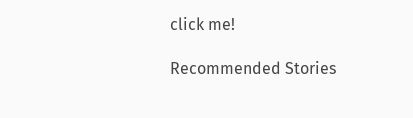click me!

Recommended Stories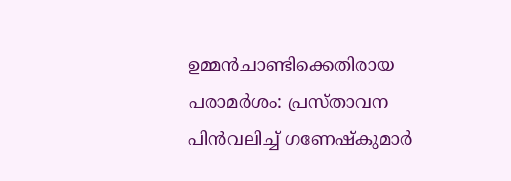ഉമ്മൻചാണ്ടിക്കെതിരായ പരാമർശം: പ്രസ്താവന പിൻവലിച്ച് ഗണേഷ്കുമാർ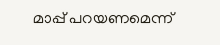മാപ്പ് പറയണമെന്ന്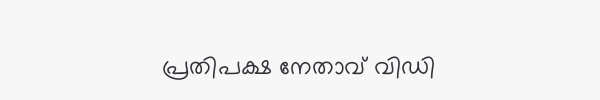പ്രതിപക്ഷ നേതാവ് വിഡി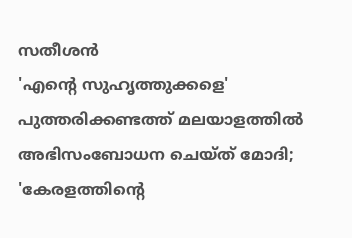സതീശൻ
'എന്റെ സുഹൃത്തുക്കളെ' പുത്തരിക്കണ്ടത്ത് മലയാളത്തിൽ അഭിസംബോധന ചെയ്ത് മോദി; 'കേരളത്തിന്റെ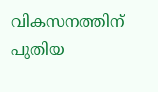വികസനത്തിന് പുതിയ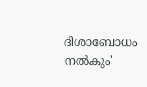ദിശാബോധം നൽകും'